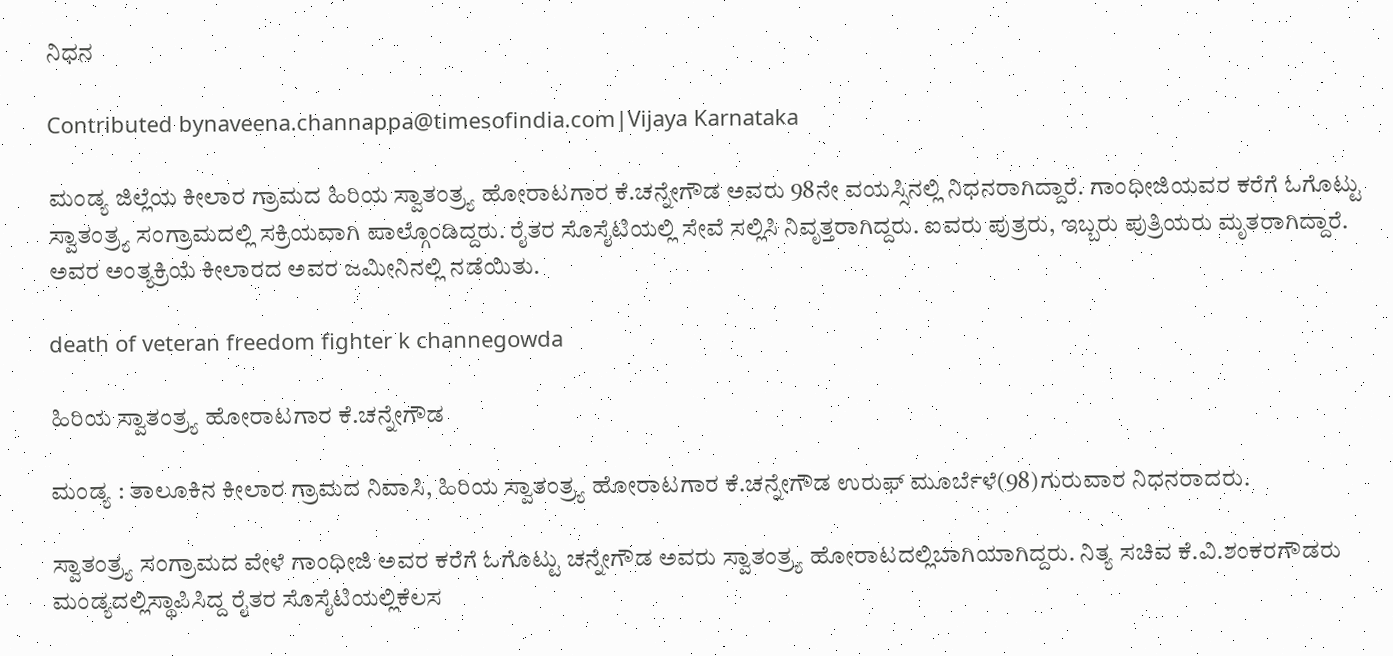ನಿಧನ

Contributed bynaveena.channappa@timesofindia.com|Vijaya Karnataka

ಮಂಡ್ಯ ಜಿಲ್ಲೆಯ ಕೀಲಾರ ಗ್ರಾಮದ ಹಿರಿಯ ಸ್ವಾತಂತ್ರ್ಯ ಹೋರಾಟಗಾರ ಕೆ.ಚನ್ನೇಗೌಡ ಅವರು 98ನೇ ವಯಸ್ಸಿನಲ್ಲಿ ನಿಧನರಾಗಿದ್ದಾರೆ. ಗಾಂಧೀಜಿಯವರ ಕರೆಗೆ ಓಗೊಟ್ಟು ಸ್ವಾತಂತ್ರ್ಯ ಸಂಗ್ರಾಮದಲ್ಲಿ ಸಕ್ರಿಯವಾಗಿ ಪಾಲ್ಗೊಂಡಿದ್ದರು. ರೈತರ ಸೊಸೈಟಿಯಲ್ಲಿ ಸೇವೆ ಸಲ್ಲಿಸಿ ನಿವೃತ್ತರಾಗಿದ್ದರು. ಐವರು ಪುತ್ರರು, ಇಬ್ಬರು ಪುತ್ರಿಯರು ಮೃತರಾಗಿದ್ದಾರೆ. ಅವರ ಅಂತ್ಯಕ್ರಿಯೆ ಕೀಲಾರದ ಅವರ ಜಮೀನಿನಲ್ಲಿ ನಡೆಯಿತು.

death of veteran freedom fighter k channegowda

ಹಿರಿಯ ಸ್ವಾತಂತ್ರ್ಯ ಹೋರಾಟಗಾರ ಕೆ.ಚನ್ನೇಗೌಡ

ಮಂಡ್ಯ : ತಾಲೂಕಿನ ಕೀಲಾರ ಗ್ರಾಮದ ನಿವಾಸಿ, ಹಿರಿಯ ಸ್ವಾತಂತ್ರ್ಯ ಹೋರಾಟಗಾರ ಕೆ.ಚನ್ನೇಗೌಡ ಉರುಫ್ ಮೂರ್ಬೆಳೆ(98)ಗುರುವಾರ ನಿಧನರಾದರು.

ಸ್ವಾತಂತ್ರ್ಯ ಸಂಗ್ರಾಮದ ವೇಳೆ ಗಾಂಧೀಜಿ ಅವರ ಕರೆಗೆ ಓಗೊಟ್ಟು ಚನ್ನೇಗೌಡ ಅವರು ಸ್ವಾತಂತ್ರ್ಯ ಹೋರಾಟದಲ್ಲಿಬಾಗಿಯಾಗಿದ್ದರು. ನಿತ್ಯ ಸಚಿವ ಕೆ.ವಿ.ಶಂಕರಗೌಡರು ಮಂಡ್ಯದಲ್ಲಿಸ್ಥಾಪಿಸಿದ್ದ ರೈತರ ಸೊಸೈಟಿಯಲ್ಲಿಕೆಲಸ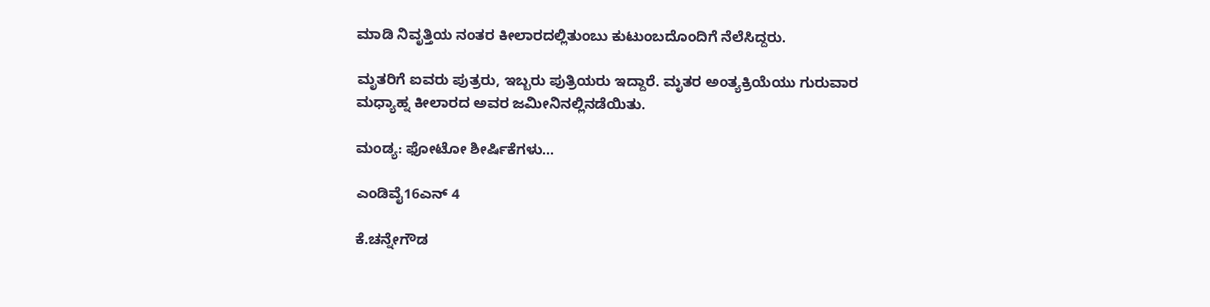ಮಾಡಿ ನಿವೃತ್ತಿಯ ನಂತರ ಕೀಲಾರದಲ್ಲಿತುಂಬು ಕುಟುಂಬದೊಂದಿಗೆ ನೆಲೆಸಿದ್ದರು.

ಮೃತರಿಗೆ ಐವರು ಪುತ್ರರು, ಇಬ್ಬರು ಪುತ್ರಿಯರು ಇದ್ದಾರೆ. ಮೃತರ ಅಂತ್ಯಕ್ರಿಯೆಯು ಗುರುವಾರ ಮಧ್ಯಾಹ್ನ ಕೀಲಾರದ ಅವರ ಜಮೀನಿನಲ್ಲಿನಡೆಯಿತು.

ಮಂಡ್ಯ: ಫೋಟೋ ಶೀರ್ಷಿಕೆಗಳು...

ಎಂಡಿವೈ16ಎನ್ 4

ಕೆ.ಚನ್ನೇಗೌಡ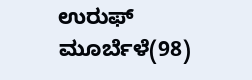ಉರುಫ್ ಮೂರ್ಬೆಳೆ(98)